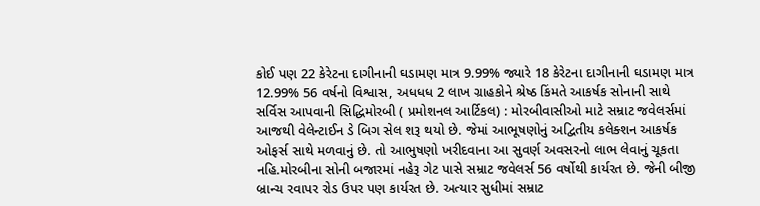કોઈ પણ 22 કેરેટના દાગીનાની ઘડામણ માત્ર 9.99% જ્યારે 18 કેરેટના દાગીનાની ઘડામણ માત્ર 12.99% 56 વર્ષનો વિશ્વાસ, અધધધ 2 લાખ ગ્રાહકોને શ્રેષ્ઠ કિંમતે આકર્ષક સોનાની સાથે સર્વિસ આપવાની સિદ્ધિમોરબી ( પ્રમોશનલ આર્ટિકલ) : મોરબીવાસીઓ માટે સમ્રાટ જવેલર્સમાં આજથી વેલેન્ટાઈન ડે બિગ સેલ શરૂ થયો છે. જેમાં આભૂષણોનું અદ્વિતીય કલેક્શન આકર્ષક ઓફર્સ સાથે મળવાનું છે. તો આભુષણો ખરીદવાના આ સુવર્ણ અવસરનો લાભ લેવાનું ચૂકતા નહિ.મોરબીના સોની બજારમાં નહેરૂ ગેટ પાસે સમ્રાટ જવેલર્સ 56 વર્ષોથી કાર્યરત છે. જેની બીજી બ્રાન્ચ રવાપર રોડ ઉપર પણ કાર્યરત છે. અત્યાર સુધીમાં સમ્રાટ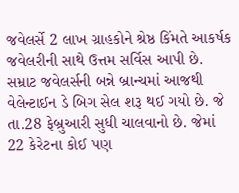જવેલર્સે 2 લાખ ગ્રાહકોને શ્રેષ્ઠ કિંમતે આકર્ષક જવેલરીની સાથે ઉત્તમ સર્વિસ આપી છે. સમ્રાટ જવેલર્સની બન્ને બ્રાન્ચમાં આજથી વેલેન્ટાઈન ડે બિગ સેલ શરૂ થઈ ગયો છે. જે તા.28 ફેબ્રુઆરી સુધી ચાલવાનો છે. જેમાં 22 કેરેટના કોઈ પણ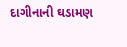દાગીનાની ઘડામણ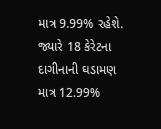માત્ર 9.99% રહેશે. જ્યારે 18 કેરેટના દાગીનાની ઘડામણ માત્ર 12.99%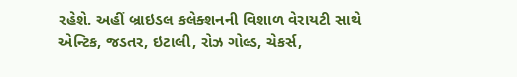રહેશે. અહીં બ્રાઇડલ કલેક્શનની વિશાળ વેરાયટી સાથે એન્ટિક, જડતર, ઇટાલી, રોઝ ગોલ્ડ, ચેકર્સ,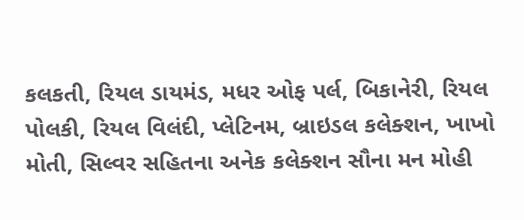કલકતી, રિયલ ડાયમંડ, મધર ઓફ પર્લ, બિકાનેરી, રિયલ પોલકી, રિયલ વિલંદી, પ્લેટિનમ, બ્રાઇડલ કલેક્શન, ખાખો મોતી, સિલ્વર સહિતના અનેક કલેક્શન સૌના મન મોહી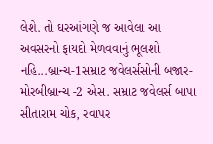લેશે. તો ઘરઆંગણે જ આવેલા આ અવસરનો ફાયદો મેળવવાનું ભૂલશો નહિ...બ્રાન્ચ-1સમ્રાટ જવેલર્સસોની બજાર- મોરબીબ્રાન્ચ -2 એસ. સમ્રાટ જવેલર્સ બાપા સીતારામ ચોક, રવાપર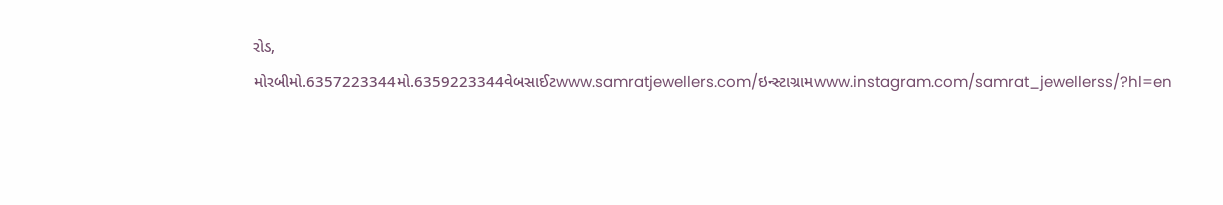રોડ, મોરબીમો.6357223344મો.6359223344વેબસાઈટwww.samratjewellers.com/ઇન્સ્ટાગ્રામwww.instagram.com/samrat_jewellerss/?hl=en